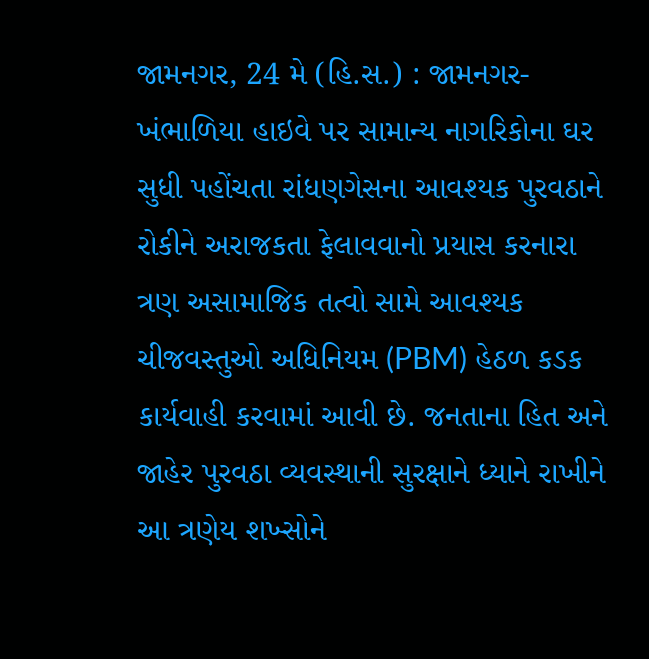જામનગર, 24 મે (હિ.સ.) : જામનગર-ખંભાળિયા હાઇવે પર સામાન્ય નાગરિકોના ઘર સુધી પહોંચતા રાંધણગેસના આવશ્યક પુરવઠાને રોકીને અરાજકતા ફેલાવવાનો પ્રયાસ કરનારા ત્રણ અસામાજિક તત્વો સામે આવશ્યક ચીજવસ્તુઓ અધિનિયમ (PBM) હેઠળ કડક કાર્યવાહી કરવામાં આવી છે. જનતાના હિત અને જાહેર પુરવઠા વ્યવસ્થાની સુરક્ષાને ધ્યાને રાખીને આ ત્રણેય શખ્સોને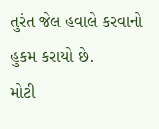તુરંત જેલ હવાલે કરવાનો હુકમ કરાયો છે.
મોટી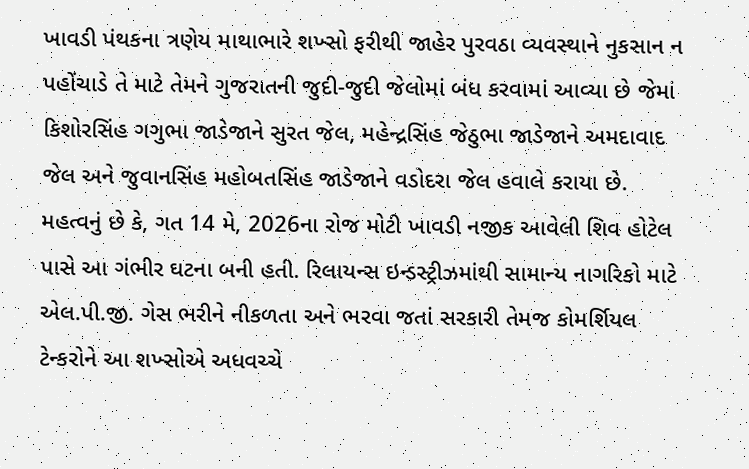ખાવડી પંથકના ત્રણેય માથાભારે શખ્સો ફરીથી જાહેર પુરવઠા વ્યવસ્થાને નુકસાન ન પહોંચાડે તે માટે તેમને ગુજરાતની જુદી-જુદી જેલોમાં બંધ કરવામાં આવ્યા છે જેમાં કિશોરસિંહ ગગુભા જાડેજાને સુરત જેલ, મહેન્દ્રસિંહ જેઠુભા જાડેજાને અમદાવાદ જેલ અને જુવાનસિંહ મહોબતસિંહ જાડેજાને વડોદરા જેલ હવાલે કરાયા છે.
મહત્વનું છે કે, ગત 14 મે, 2026ના રોજ મોટી ખાવડી નજીક આવેલી શિવ હોટેલ પાસે આ ગંભીર ઘટના બની હતી. રિલાયન્સ ઇન્ડસ્ટ્રીઝમાંથી સામાન્ય નાગરિકો માટે એલ.પી.જી. ગેસ ભરીને નીકળતા અને ભરવા જતાં સરકારી તેમજ કોમર્શિયલ ટેન્કરોને આ શખ્સોએ અધવચ્ચે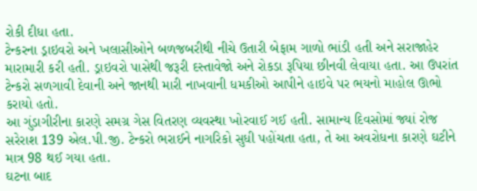રોકી દીધા હતા.
ટેન્કરના ડ્રાઇવરો અને ખલાસીઓને બળજબરીથી નીચે ઉતારી બેફામ ગાળો ભાંડી હતી અને સરાજાહેર મારામારી કરી હતી. ડ્રાઇવરો પાસેથી જરૂરી દસ્તાવેજો અને રોકડા રૂપિયા છીનવી લેવાયા હતા. આ ઉપરાંત ટેન્કરો સળગાવી દેવાની અને જાનથી મારી નાખવાની ધમકીઓ આપીને હાઇવે પર ભયનો માહોલ ઊભો કરાયો હતો.
આ ગુંડાગીરીના કારણે સમગ્ર ગેસ વિતરણ વ્યવસ્થા ખોરવાઈ ગઈ હતી. સામાન્ય દિવસોમાં જ્યાં રોજ સરેરાશ 139 એલ.પી.જી. ટેન્કરો ભરાઈને નાગરિકો સુધી પહોંચતા હતા, તે આ અવરોધના કારણે ઘટીને માત્ર 98 થઈ ગયા હતા.
ઘટના બાદ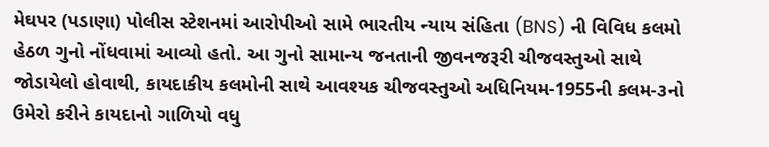મેઘપર (પડાણા) પોલીસ સ્ટેશનમાં આરોપીઓ સામે ભારતીય ન્યાય સંહિતા (BNS) ની વિવિધ કલમો હેઠળ ગુનો નોંધવામાં આવ્યો હતો. આ ગુનો સામાન્ય જનતાની જીવનજરૂરી ચીજવસ્તુઓ સાથે જોડાયેલો હોવાથી, કાયદાકીય કલમોની સાથે આવશ્યક ચીજવસ્તુઓ અધિનિયમ-1955ની કલમ-૩નો ઉમેરો કરીને કાયદાનો ગાળિયો વધુ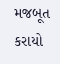મજબૂત કરાયો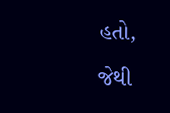હતો, જેથી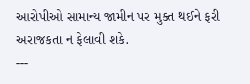આરોપીઓ સામાન્ય જામીન પર મુક્ત થઈને ફરી અરાજકતા ન ફેલાવી શકે.
---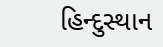હિન્દુસ્થાન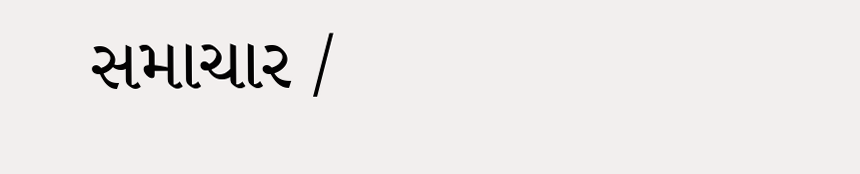સમાચાર /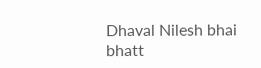Dhaval Nilesh bhai bhatt